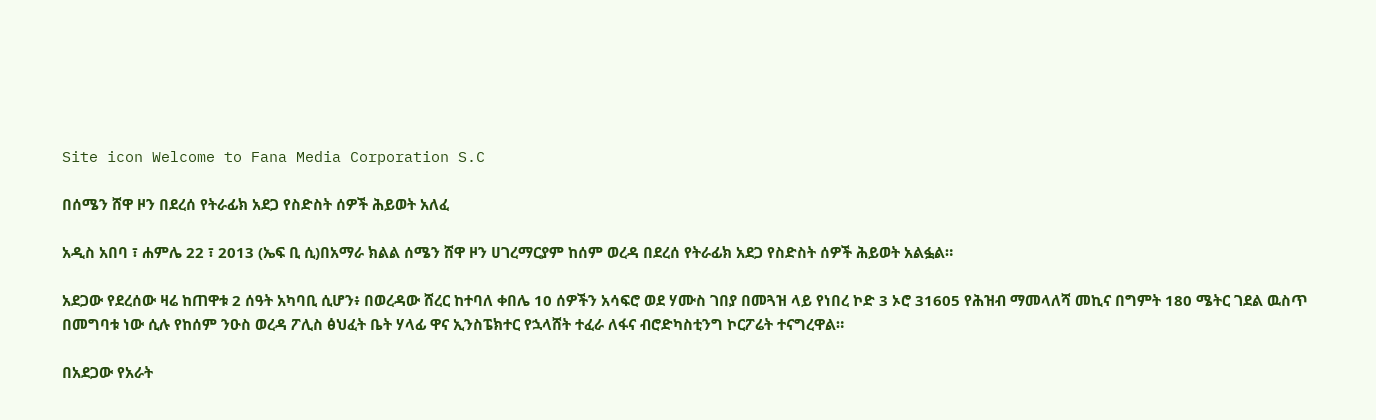Site icon Welcome to Fana Media Corporation S.C

በሰሜን ሸዋ ዞን በደረሰ የትራፊክ አደጋ የስድስት ሰዎች ሕይወት አለፈ

አዲስ አበባ ፣ ሐምሌ 22 ፣ 2013 (ኤፍ ቢ ሲ)በአማራ ክልል ሰሜን ሸዋ ዞን ሀገረማርያም ከሰም ወረዳ በደረሰ የትራፊክ አደጋ የስድስት ሰዎች ሕይወት አልፏል።

አደጋው የደረሰው ዛሬ ከጠዋቱ 2 ሰዓት አካባቢ ሲሆን፥ በወረዳው ሸረር ከተባለ ቀበሌ 10 ሰዎችን አሳፍሮ ወደ ሃሙስ ገበያ በመጓዝ ላይ የነበረ ኮድ 3 ኦሮ 31605 የሕዝብ ማመላለሻ መኪና በግምት 180 ሜትር ገደል ዉስጥ በመግባቱ ነው ሲሉ የከሰም ንዑስ ወረዳ ፖሊስ ፅህፈት ቤት ሃላፊ ዋና ኢንስፔክተር የኋላሸት ተፈራ ለፋና ብሮድካስቲንግ ኮርፖሬት ተናግረዋል።

በአደጋው የአራት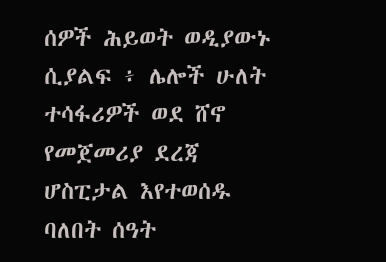ሰዎች ሕይወት ወዲያውኑ ሲያልፍ ፥ ሌሎች ሁለት ተሳፋሪዎች ወደ ሸኖ የመጀመሪያ ደረጃ ሆስፒታል እየተወሰዱ ባለበት ሰዓት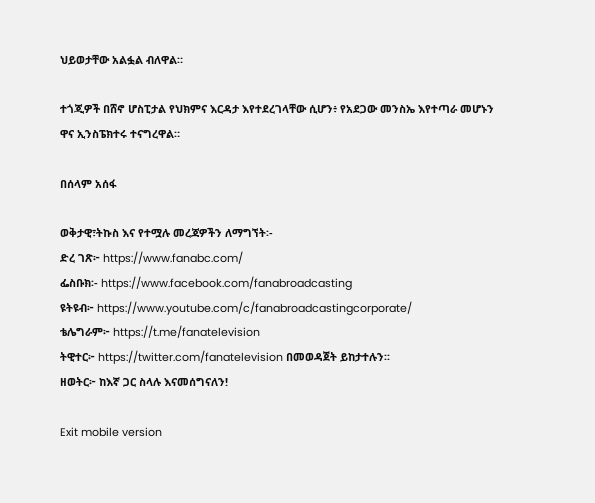ህይወታቸው አልፏል ብለዋል።

ተጎጂዎች በሸኖ ሆስፒታል የህክምና እርዳታ እየተደረገላቸው ሲሆን፥ የአደጋው መንስኤ እየተጣራ መሆኑን ዋና ኢንስፔክተሩ ተናግረዋል።

በሰላም አሰፋ

ወቅታዊ፣ትኩስ እና የተሟሉ መረጃዎችን ለማግኘት፡-
ድረ ገጽ፦ https://www.fanabc.com/
ፌስቡክ፡- https://www.facebook.com/fanabroadcasting
ዩትዩብ፦ https://www.youtube.com/c/fanabroadcastingcorporate/
ቴሌግራም፦ https://t.me/fanatelevision
ትዊተር፦ https://twitter.com/fanatelevision በመወዳጀት ይከታተሉን፡፡
ዘወትር፦ ከእኛ ጋር ስላሉ እናመሰግናለን!

Exit mobile version